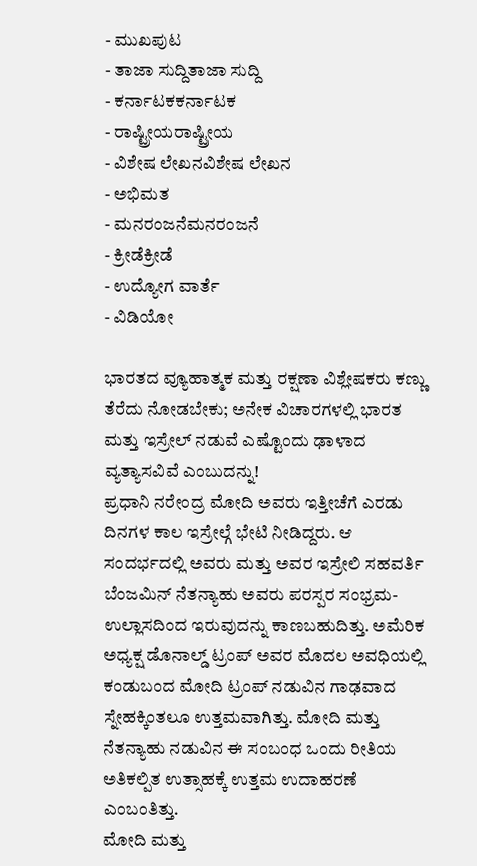- ಮುಖಪುಟ
- ತಾಜಾ ಸುದ್ದಿತಾಜಾ ಸುದ್ದಿ
- ಕರ್ನಾಟಕಕರ್ನಾಟಕ
- ರಾಷ್ಟ್ರೀಯರಾಷ್ಟ್ರೀಯ
- ವಿಶೇಷ ಲೇಖನವಿಶೇಷ ಲೇಖನ
- ಅಭಿಮತ
- ಮನರಂಜನೆಮನರಂಜನೆ
- ಕ್ರೀಡೆಕ್ರೀಡೆ
- ಉದ್ಯೋಗ ವಾರ್ತೆ
- ವಿಡಿಯೋ

ಭಾರತದ ವ್ಯೂಹಾತ್ಮಕ ಮತ್ತು ರಕ್ಷಣಾ ವಿಶ್ಲೇಷಕರು ಕಣ್ಣು ತೆರೆದು ನೋಡಬೇಕು; ಅನೇಕ ವಿಚಾರಗಳಲ್ಲಿ ಭಾರತ ಮತ್ತು ಇಸ್ರೇಲ್ ನಡುವೆ ಎಷ್ಟೊಂದು ಢಾಳಾದ ವ್ಯತ್ಯಾಸವಿವೆ ಎಂಬುದನ್ನು!
ಪ್ರಧಾನಿ ನರೇಂದ್ರ ಮೋದಿ ಅವರು ಇತ್ತೀಚೆಗೆ ಎರಡು ದಿನಗಳ ಕಾಲ ಇಸ್ರೇಲ್ಗೆ ಭೇಟಿ ನೀಡಿದ್ದರು. ಆ ಸಂದರ್ಭದಲ್ಲಿ ಅವರು ಮತ್ತು ಅವರ ಇಸ್ರೇಲಿ ಸಹವರ್ತಿ ಬೆಂಜಮಿನ್ ನೆತನ್ಯಾಹು ಅವರು ಪರಸ್ಪರ ಸಂಭ್ರಮ-ಉಲ್ಲಾಸದಿಂದ ಇರುವುದನ್ನು ಕಾಣಬಹುದಿತ್ತು. ಅಮೆರಿಕ ಅಧ್ಯಕ್ಷ ಡೊನಾಲ್ಡ್ ಟ್ರಂಪ್ ಅವರ ಮೊದಲ ಅವಧಿಯಲ್ಲಿ ಕಂಡುಬಂದ ಮೋದಿ ಟ್ರಂಪ್ ನಡುವಿನ ಗಾಢವಾದ ಸ್ನೇಹಕ್ಕಿಂತಲೂ ಉತ್ತಮವಾಗಿತ್ತು. ಮೋದಿ ಮತ್ತು ನೆತನ್ಯಾಹು ನಡುವಿನ ಈ ಸಂಬಂಧ ಒಂದು ರೀತಿಯ ಅತಿಕಲ್ಪಿತ ಉತ್ಸಾಹಕ್ಕೆ ಉತ್ತಮ ಉದಾಹರಣೆ ಎಂಬಂತಿತ್ತು.
ಮೋದಿ ಮತ್ತು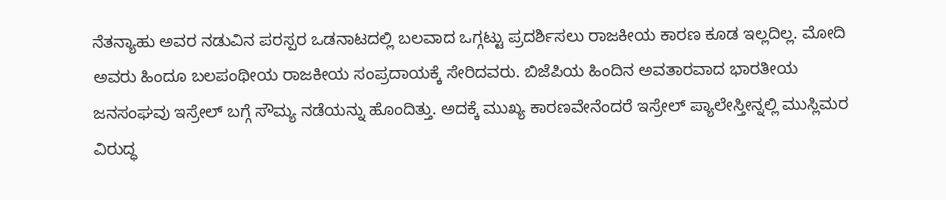ನೆತನ್ಯಾಹು ಅವರ ನಡುವಿನ ಪರಸ್ಪರ ಒಡನಾಟದಲ್ಲಿ ಬಲವಾದ ಒಗ್ಗಟ್ಟು ಪ್ರದರ್ಶಿಸಲು ರಾಜಕೀಯ ಕಾರಣ ಕೂಡ ಇಲ್ಲದಿಲ್ಲ. ಮೋದಿ ಅವರು ಹಿಂದೂ ಬಲಪಂಥೀಯ ರಾಜಕೀಯ ಸಂಪ್ರದಾಯಕ್ಕೆ ಸೇರಿದವರು. ಬಿಜೆಪಿಯ ಹಿಂದಿನ ಅವತಾರವಾದ ಭಾರತೀಯ ಜನಸಂಘವು ಇಸ್ರೇಲ್ ಬಗ್ಗೆ ಸೌಮ್ಯ ನಡೆಯನ್ನು ಹೊಂದಿತ್ತು. ಅದಕ್ಕೆ ಮುಖ್ಯ ಕಾರಣವೇನೆಂದರೆ ಇಸ್ರೇಲ್ ಪ್ಯಾಲೇಸ್ತೀನ್ನಲ್ಲಿ ಮುಸ್ಲಿಮರ ವಿರುದ್ಧ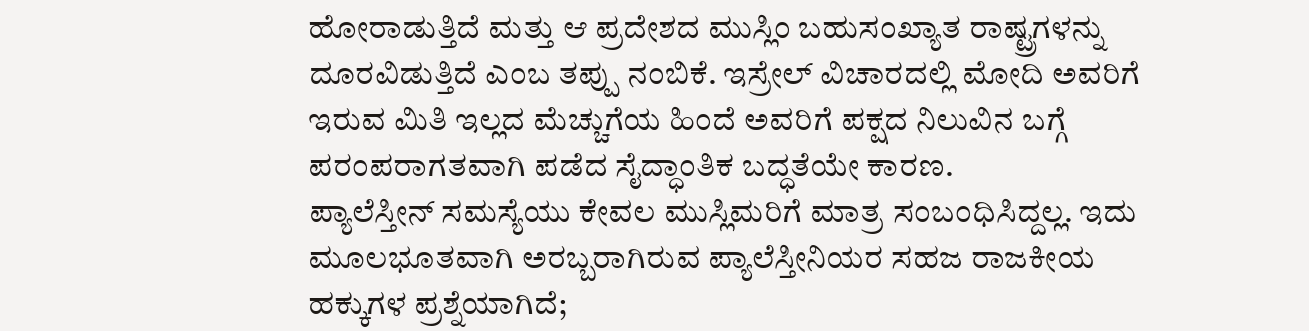ಹೋರಾಡುತ್ತಿದೆ ಮತ್ತು ಆ ಪ್ರದೇಶದ ಮುಸ್ಲಿಂ ಬಹುಸಂಖ್ಯಾತ ರಾಷ್ಟ್ರಗಳನ್ನು ದೂರವಿಡುತ್ತಿದೆ ಎಂಬ ತಪ್ಪು ನಂಬಿಕೆ. ಇಸ್ರೇಲ್ ವಿಚಾರದಲ್ಲಿ ಮೋದಿ ಅವರಿಗೆ ಇರುವ ಮಿತಿ ಇಲ್ಲದ ಮೆಚ್ಚುಗೆಯ ಹಿಂದೆ ಅವರಿಗೆ ಪಕ್ಷದ ನಿಲುವಿನ ಬಗ್ಗೆ ಪರಂಪರಾಗತವಾಗಿ ಪಡೆದ ಸೈದ್ಧಾಂತಿಕ ಬದ್ಧತೆಯೇ ಕಾರಣ.
ಪ್ಯಾಲೆಸ್ತೀನ್ ಸಮಸ್ಯೆಯು ಕೇವಲ ಮುಸ್ಲಿಮರಿಗೆ ಮಾತ್ರ ಸಂಬಂಧಿಸಿದ್ದಲ್ಲ. ಇದು ಮೂಲಭೂತವಾಗಿ ಅರಬ್ಬರಾಗಿರುವ ಪ್ಯಾಲೆಸ್ತೀನಿಯರ ಸಹಜ ರಾಜಕೀಯ ಹಕ್ಕುಗಳ ಪ್ರಶ್ನೆಯಾಗಿದೆ;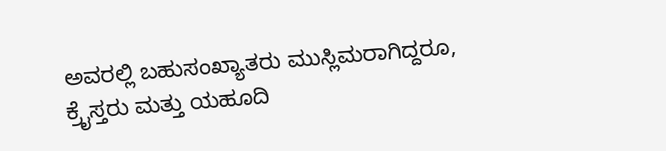ಅವರಲ್ಲಿ ಬಹುಸಂಖ್ಯಾತರು ಮುಸ್ಲಿಮರಾಗಿದ್ದರೂ, ಕ್ರೈಸ್ತರು ಮತ್ತು ಯಹೂದಿ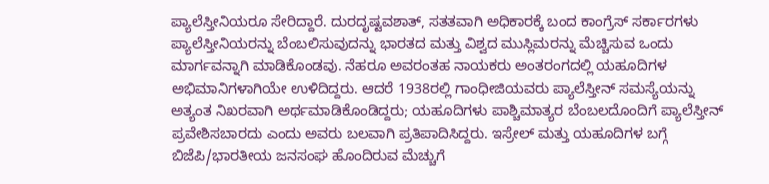ಪ್ಯಾಲೆಸ್ತೀನಿಯರೂ ಸೇರಿದ್ದಾರೆ. ದುರದೃಷ್ಟವಶಾತ್, ಸತತವಾಗಿ ಅಧಿಕಾರಕ್ಕೆ ಬಂದ ಕಾಂಗ್ರೆಸ್ ಸರ್ಕಾರಗಳು ಪ್ಯಾಲೆಸ್ತೀನಿಯರನ್ನು ಬೆಂಬಲಿಸುವುದನ್ನು ಭಾರತದ ಮತ್ತು ವಿಶ್ವದ ಮುಸ್ಲಿಮರನ್ನು ಮೆಚ್ಚಿಸುವ ಒಂದು ಮಾರ್ಗವನ್ನಾಗಿ ಮಾಡಿಕೊಂಡವು. ನೆಹರೂ ಅವರಂತಹ ನಾಯಕರು ಅಂತರಂಗದಲ್ಲಿ ಯಹೂದಿಗಳ ಅಭಿಮಾನಿಗಳಾಗಿಯೇ ಉಳಿದಿದ್ದರು. ಆದರೆ 1938ರಲ್ಲಿ ಗಾಂಧೀಜಿಯವರು ಪ್ಯಾಲೆಸ್ತೀನ್ ಸಮಸ್ಯೆಯನ್ನು ಅತ್ಯಂತ ನಿಖರವಾಗಿ ಅರ್ಥಮಾಡಿಕೊಂಡಿದ್ದರು; ಯಹೂದಿಗಳು ಪಾಶ್ಚಿಮಾತ್ಯರ ಬೆಂಬಲದೊಂದಿಗೆ ಪ್ಯಾಲೆಸ್ತೀನ್ ಪ್ರವೇಶಿಸಬಾರದು ಎಂದು ಅವರು ಬಲವಾಗಿ ಪ್ರತಿಪಾದಿಸಿದ್ದರು. ಇಸ್ರೇಲ್ ಮತ್ತು ಯಹೂದಿಗಳ ಬಗ್ಗೆ ಬಿಜೆಪಿ/ಭಾರತೀಯ ಜನಸಂಘ ಹೊಂದಿರುವ ಮೆಚ್ಚುಗೆ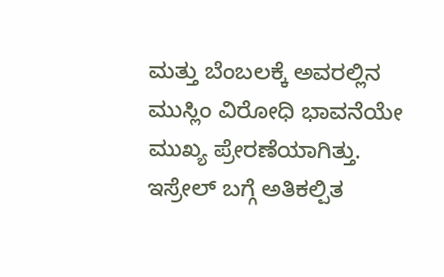ಮತ್ತು ಬೆಂಬಲಕ್ಕೆ ಅವರಲ್ಲಿನ ಮುಸ್ಲಿಂ ವಿರೋಧಿ ಭಾವನೆಯೇ ಮುಖ್ಯ ಪ್ರೇರಣೆಯಾಗಿತ್ತು.
ಇಸ್ರೇಲ್ ಬಗ್ಗೆ ಅತಿಕಲ್ಪಿತ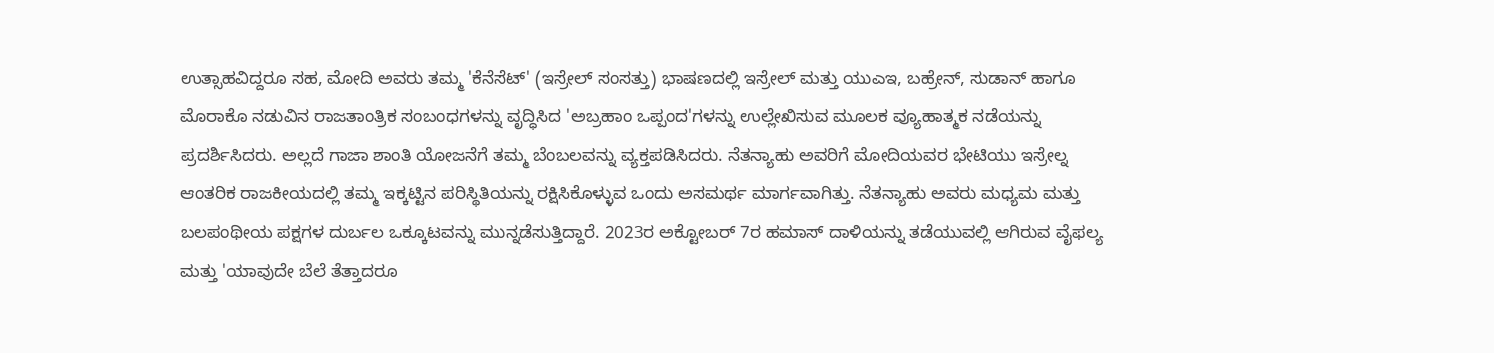ಉತ್ಸಾಹವಿದ್ದರೂ ಸಹ, ಮೋದಿ ಅವರು ತಮ್ಮ 'ಕೆನೆಸೆಟ್' (ಇಸ್ರೇಲ್ ಸಂಸತ್ತು) ಭಾಷಣದಲ್ಲಿ ಇಸ್ರೇಲ್ ಮತ್ತು ಯುಎಇ, ಬಹ್ರೇನ್, ಸುಡಾನ್ ಹಾಗೂ ಮೊರಾಕೊ ನಡುವಿನ ರಾಜತಾಂತ್ರಿಕ ಸಂಬಂಧಗಳನ್ನು ವೃದ್ಧಿಸಿದ 'ಅಬ್ರಹಾಂ ಒಪ್ಪಂದ'ಗಳನ್ನು ಉಲ್ಲೇಖಿಸುವ ಮೂಲಕ ವ್ಯೂಹಾತ್ಮಕ ನಡೆಯನ್ನು ಪ್ರದರ್ಶಿಸಿದರು. ಅಲ್ಲದೆ ಗಾಜಾ ಶಾಂತಿ ಯೋಜನೆಗೆ ತಮ್ಮ ಬೆಂಬಲವನ್ನು ವ್ಯಕ್ತಪಡಿಸಿದರು. ನೆತನ್ಯಾಹು ಅವರಿಗೆ ಮೋದಿಯವರ ಭೇಟಿಯು ಇಸ್ರೇಲ್ನ ಆಂತರಿಕ ರಾಜಕೀಯದಲ್ಲಿ ತಮ್ಮ ಇಕ್ಕಟ್ಟಿನ ಪರಿಸ್ಥಿತಿಯನ್ನು ರಕ್ಷಿಸಿಕೊಳ್ಳುವ ಒಂದು ಅಸಮರ್ಥ ಮಾರ್ಗವಾಗಿತ್ತು. ನೆತನ್ಯಾಹು ಅವರು ಮಧ್ಯಮ ಮತ್ತು ಬಲಪಂಥೀಯ ಪಕ್ಷಗಳ ದುರ್ಬಲ ಒಕ್ಕೂಟವನ್ನು ಮುನ್ನಡೆಸುತ್ತಿದ್ದಾರೆ. 2023ರ ಅಕ್ಟೋಬರ್ 7ರ ಹಮಾಸ್ ದಾಳಿಯನ್ನು ತಡೆಯುವಲ್ಲಿ ಆಗಿರುವ ವೈಫಲ್ಯ ಮತ್ತು 'ಯಾವುದೇ ಬೆಲೆ ತೆತ್ತಾದರೂ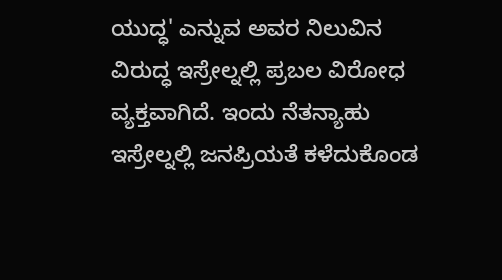ಯುದ್ಧ' ಎನ್ನುವ ಅವರ ನಿಲುವಿನ ವಿರುದ್ಧ ಇಸ್ರೇಲ್ನಲ್ಲಿ ಪ್ರಬಲ ವಿರೋಧ ವ್ಯಕ್ತವಾಗಿದೆ. ಇಂದು ನೆತನ್ಯಾಹು ಇಸ್ರೇಲ್ನಲ್ಲಿ ಜನಪ್ರಿಯತೆ ಕಳೆದುಕೊಂಡ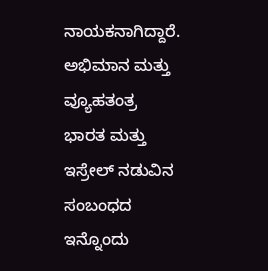ನಾಯಕನಾಗಿದ್ದಾರೆ.
ಅಭಿಮಾನ ಮತ್ತು ವ್ಯೂಹತಂತ್ರ
ಭಾರತ ಮತ್ತು ಇಸ್ರೇಲ್ ನಡುವಿನ ಸಂಬಂಧದ ಇನ್ನೊಂದು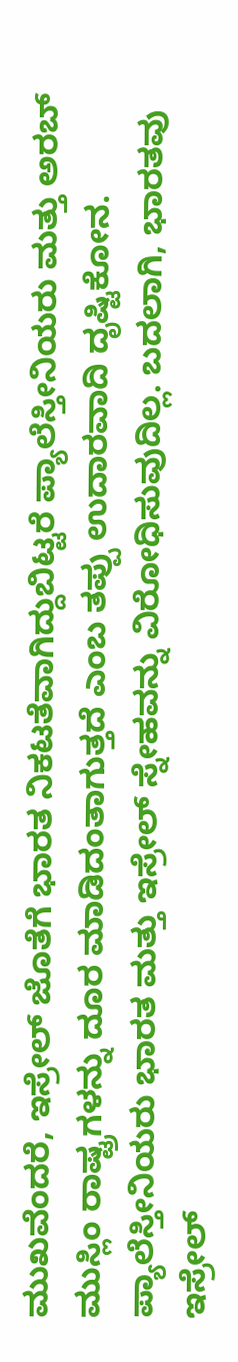ಮುಖವೆಂದರೆ, ಇಸ್ರೇಲ್ ಜೊತೆಗೆ ಭಾರತ ನಿಕಟತೆವಾಗಿದ್ದುಬಿಟ್ಟರೆ ಪ್ಯಾಲೆಸ್ತೀನಿಯರು ಮತ್ತು ಅರಬ್ ಮುಸ್ಲಿಂ ರಾಷ್ಟ್ರಗಳನ್ನು ದೂರ ಮಾಡಿದಂತಾಗುತ್ತದೆ ಎಂಬ ತಪ್ಪು ಉದಾರವಾದಿ ದೃಷ್ಟಿಕೋನ. ಪ್ಯಾಲೆಸ್ತೀನಿಯರು ಭಾರತ ಮತ್ತು ಇಸ್ರೇಲ್ ಸ್ನೇಹವನ್ನು ವಿರೋಧಿಸುವುದಿಲ್ಲ. ಬದಲಾಗಿ, ಭಾರತವು ಇಸ್ರೇಲ್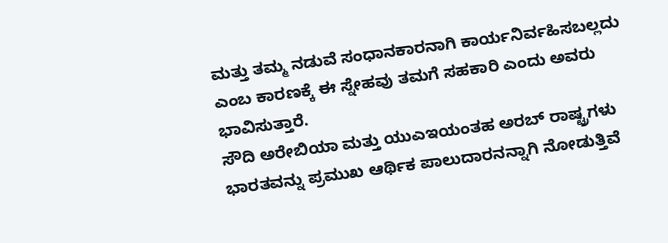ಮತ್ತು ತಮ್ಮ ನಡುವೆ ಸಂಧಾನಕಾರನಾಗಿ ಕಾರ್ಯನಿರ್ವಹಿಸಬಲ್ಲದು ಎಂಬ ಕಾರಣಕ್ಕೆ ಈ ಸ್ನೇಹವು ತಮಗೆ ಸಹಕಾರಿ ಎಂದು ಅವರು ಭಾವಿಸುತ್ತಾರೆ.
ಸೌದಿ ಅರೇಬಿಯಾ ಮತ್ತು ಯುಎಇಯಂತಹ ಅರಬ್ ರಾಷ್ಟ್ರಗಳು ಭಾರತವನ್ನು ಪ್ರಮುಖ ಆರ್ಥಿಕ ಪಾಲುದಾರನನ್ನಾಗಿ ನೋಡುತ್ತಿವೆ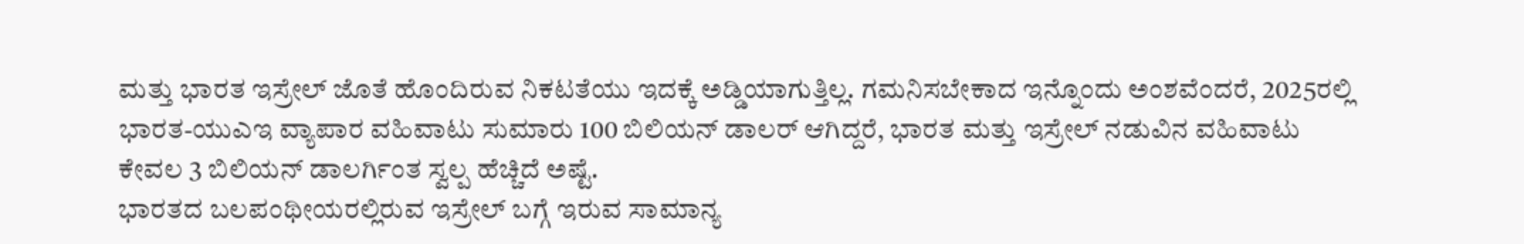ಮತ್ತು ಭಾರತ ಇಸ್ರೇಲ್ ಜೊತೆ ಹೊಂದಿರುವ ನಿಕಟತೆಯು ಇದಕ್ಕೆ ಅಡ್ಡಿಯಾಗುತ್ತಿಲ್ಲ. ಗಮನಿಸಬೇಕಾದ ಇನ್ನೊಂದು ಅಂಶವೆಂದರೆ, 2025ರಲ್ಲಿ ಭಾರತ-ಯುಎಇ ವ್ಯಾಪಾರ ವಹಿವಾಟು ಸುಮಾರು 100 ಬಿಲಿಯನ್ ಡಾಲರ್ ಆಗಿದ್ದರೆ, ಭಾರತ ಮತ್ತು ಇಸ್ರೇಲ್ ನಡುವಿನ ವಹಿವಾಟು ಕೇವಲ 3 ಬಿಲಿಯನ್ ಡಾಲರ್ಗಿಂತ ಸ್ವಲ್ಪ ಹೆಚ್ಚಿದೆ ಅಷ್ಟೆ.
ಭಾರತದ ಬಲಪಂಥೀಯರಲ್ಲಿರುವ ಇಸ್ರೇಲ್ ಬಗ್ಗೆ ಇರುವ ಸಾಮಾನ್ಯ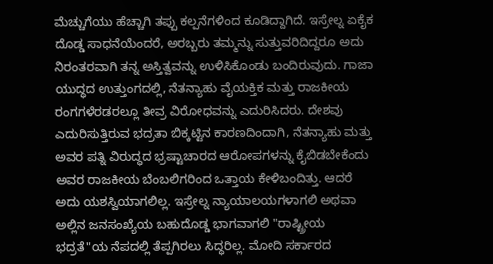ಮೆಚ್ಚುಗೆಯು ಹೆಚ್ಚಾಗಿ ತಪ್ಪು ಕಲ್ಪನೆಗಳಿಂದ ಕೂಡಿದ್ದಾಗಿದೆ. ಇಸ್ರೇಲ್ನ ಏಕೈಕ ದೊಡ್ಡ ಸಾಧನೆಯೆಂದರೆ, ಅರಬ್ಬರು ತಮ್ಮನ್ನು ಸುತ್ತುವರಿದಿದ್ದರೂ ಅದು ನಿರಂತರವಾಗಿ ತನ್ನ ಅಸ್ತಿತ್ವವನ್ನು ಉಳಿಸಿಕೊಂಡು ಬಂದಿರುವುದು. ಗಾಜಾ ಯುದ್ಧದ ಉತ್ತುಂಗದಲ್ಲಿ, ನೆತನ್ಯಾಹು ವೈಯಕ್ತಿಕ ಮತ್ತು ರಾಜಕೀಯ ರಂಗಗಳೆರಡರಲ್ಲೂ ತೀವ್ರ ವಿರೋಧವನ್ನು ಎದುರಿಸಿದರು. ದೇಶವು ಎದುರಿಸುತ್ತಿರುವ ಭದ್ರತಾ ಬಿಕ್ಕಟ್ಟಿನ ಕಾರಣದಿಂದಾಗಿ, ನೆತನ್ಯಾಹು ಮತ್ತು ಅವರ ಪತ್ನಿ ವಿರುದ್ಧದ ಭ್ರಷ್ಟಾಚಾರದ ಆರೋಪಗಳನ್ನು ಕೈಬಿಡಬೇಕೆಂದು ಅವರ ರಾಜಕೀಯ ಬೆಂಬಲಿಗರಿಂದ ಒತ್ತಾಯ ಕೇಳಿಬಂದಿತ್ತು. ಆದರೆ ಅದು ಯಶಸ್ವಿಯಾಗಲಿಲ್ಲ. ಇಸ್ರೇಲ್ನ ನ್ಯಾಯಾಲಯಗಳಾಗಲಿ ಅಥವಾ ಅಲ್ಲಿನ ಜನಸಂಖ್ಯೆಯ ಬಹುದೊಡ್ಡ ಭಾಗವಾಗಲಿ "ರಾಷ್ಟ್ರೀಯ ಭದ್ರತೆ"ಯ ನೆಪದಲ್ಲಿ ತೆಪ್ಪಗಿರಲು ಸಿದ್ಧರಿಲ್ಲ. ಮೋದಿ ಸರ್ಕಾರದ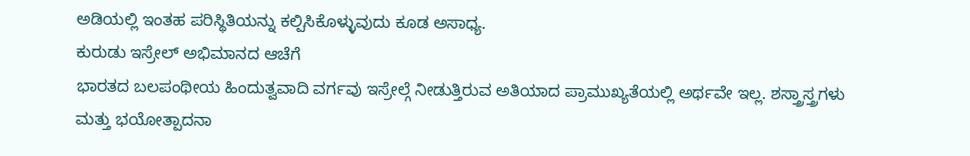ಅಡಿಯಲ್ಲಿ ಇಂತಹ ಪರಿಸ್ಥಿತಿಯನ್ನು ಕಲ್ಪಿಸಿಕೊಳ್ಳುವುದು ಕೂಡ ಅಸಾಧ್ಯ.
ಕುರುಡು ಇಸ್ರೇಲ್ ಅಭಿಮಾನದ ಆಚೆಗೆ
ಭಾರತದ ಬಲಪಂಥೀಯ ಹಿಂದುತ್ವವಾದಿ ವರ್ಗವು ಇಸ್ರೇಲ್ಗೆ ನೀಡುತ್ತಿರುವ ಅತಿಯಾದ ಪ್ರಾಮುಖ್ಯತೆಯಲ್ಲಿ ಅರ್ಥವೇ ಇಲ್ಲ. ಶಸ್ತ್ರಾಸ್ತ್ರಗಳು ಮತ್ತು ಭಯೋತ್ಪಾದನಾ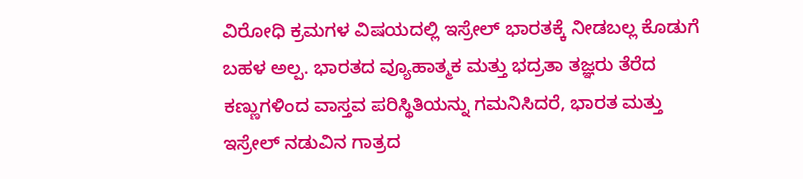ವಿರೋಧಿ ಕ್ರಮಗಳ ವಿಷಯದಲ್ಲಿ ಇಸ್ರೇಲ್ ಭಾರತಕ್ಕೆ ನೀಡಬಲ್ಲ ಕೊಡುಗೆ ಬಹಳ ಅಲ್ಪ. ಭಾರತದ ವ್ಯೂಹಾತ್ಮಕ ಮತ್ತು ಭದ್ರತಾ ತಜ್ಞರು ತೆರೆದ ಕಣ್ಣುಗಳಿಂದ ವಾಸ್ತವ ಪರಿಸ್ಥಿತಿಯನ್ನು ಗಮನಿಸಿದರೆ, ಭಾರತ ಮತ್ತು ಇಸ್ರೇಲ್ ನಡುವಿನ ಗಾತ್ರದ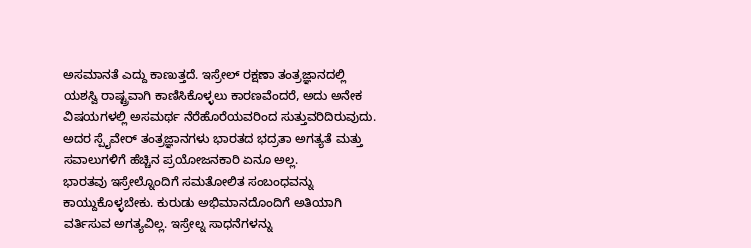ಅಸಮಾನತೆ ಎದ್ದು ಕಾಣುತ್ತದೆ. ಇಸ್ರೇಲ್ ರಕ್ಷಣಾ ತಂತ್ರಜ್ಞಾನದಲ್ಲಿ ಯಶಸ್ವಿ ರಾಷ್ಟ್ರವಾಗಿ ಕಾಣಿಸಿಕೊಳ್ಳಲು ಕಾರಣವೆಂದರೆ, ಅದು ಅನೇಕ ವಿಷಯಗಳಲ್ಲಿ ಅಸಮರ್ಥ ನೆರೆಹೊರೆಯವರಿಂದ ಸುತ್ತುವರಿದಿರುವುದು. ಅದರ ಸ್ಪೈವೇರ್ ತಂತ್ರಜ್ಞಾನಗಳು ಭಾರತದ ಭದ್ರತಾ ಅಗತ್ಯತೆ ಮತ್ತು ಸವಾಲುಗಳಿಗೆ ಹೆಚ್ಚಿನ ಪ್ರಯೋಜನಕಾರಿ ಏನೂ ಅಲ್ಲ.
ಭಾರತವು ಇಸ್ರೇಲ್ನೊಂದಿಗೆ ಸಮತೋಲಿತ ಸಂಬಂಧವನ್ನು ಕಾಯ್ದುಕೊಳ್ಳಬೇಕು. ಕುರುಡು ಅಭಿಮಾನದೊಂದಿಗೆ ಅತಿಯಾಗಿ ವರ್ತಿಸುವ ಅಗತ್ಯವಿಲ್ಲ. ಇಸ್ರೇಲ್ನ ಸಾಧನೆಗಳನ್ನು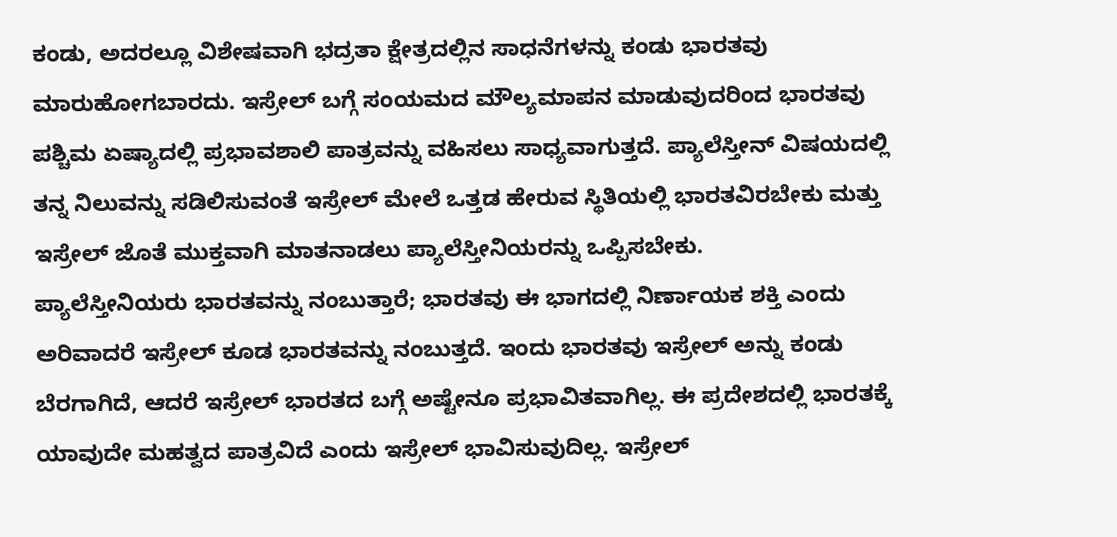ಕಂಡು, ಅದರಲ್ಲೂ ವಿಶೇಷವಾಗಿ ಭದ್ರತಾ ಕ್ಷೇತ್ರದಲ್ಲಿನ ಸಾಧನೆಗಳನ್ನು ಕಂಡು ಭಾರತವು ಮಾರುಹೋಗಬಾರದು. ಇಸ್ರೇಲ್ ಬಗ್ಗೆ ಸಂಯಮದ ಮೌಲ್ಯಮಾಪನ ಮಾಡುವುದರಿಂದ ಭಾರತವು ಪಶ್ಚಿಮ ಏಷ್ಯಾದಲ್ಲಿ ಪ್ರಭಾವಶಾಲಿ ಪಾತ್ರವನ್ನು ವಹಿಸಲು ಸಾಧ್ಯವಾಗುತ್ತದೆ. ಪ್ಯಾಲೆಸ್ತೀನ್ ವಿಷಯದಲ್ಲಿ ತನ್ನ ನಿಲುವನ್ನು ಸಡಿಲಿಸುವಂತೆ ಇಸ್ರೇಲ್ ಮೇಲೆ ಒತ್ತಡ ಹೇರುವ ಸ್ಥಿತಿಯಲ್ಲಿ ಭಾರತವಿರಬೇಕು ಮತ್ತು ಇಸ್ರೇಲ್ ಜೊತೆ ಮುಕ್ತವಾಗಿ ಮಾತನಾಡಲು ಪ್ಯಾಲೆಸ್ತೀನಿಯರನ್ನು ಒಪ್ಪಿಸಬೇಕು.
ಪ್ಯಾಲೆಸ್ತೀನಿಯರು ಭಾರತವನ್ನು ನಂಬುತ್ತಾರೆ; ಭಾರತವು ಈ ಭಾಗದಲ್ಲಿ ನಿರ್ಣಾಯಕ ಶಕ್ತಿ ಎಂದು ಅರಿವಾದರೆ ಇಸ್ರೇಲ್ ಕೂಡ ಭಾರತವನ್ನು ನಂಬುತ್ತದೆ. ಇಂದು ಭಾರತವು ಇಸ್ರೇಲ್ ಅನ್ನು ಕಂಡು ಬೆರಗಾಗಿದೆ, ಆದರೆ ಇಸ್ರೇಲ್ ಭಾರತದ ಬಗ್ಗೆ ಅಷ್ಟೇನೂ ಪ್ರಭಾವಿತವಾಗಿಲ್ಲ. ಈ ಪ್ರದೇಶದಲ್ಲಿ ಭಾರತಕ್ಕೆ ಯಾವುದೇ ಮಹತ್ವದ ಪಾತ್ರವಿದೆ ಎಂದು ಇಸ್ರೇಲ್ ಭಾವಿಸುವುದಿಲ್ಲ. ಇಸ್ರೇಲ್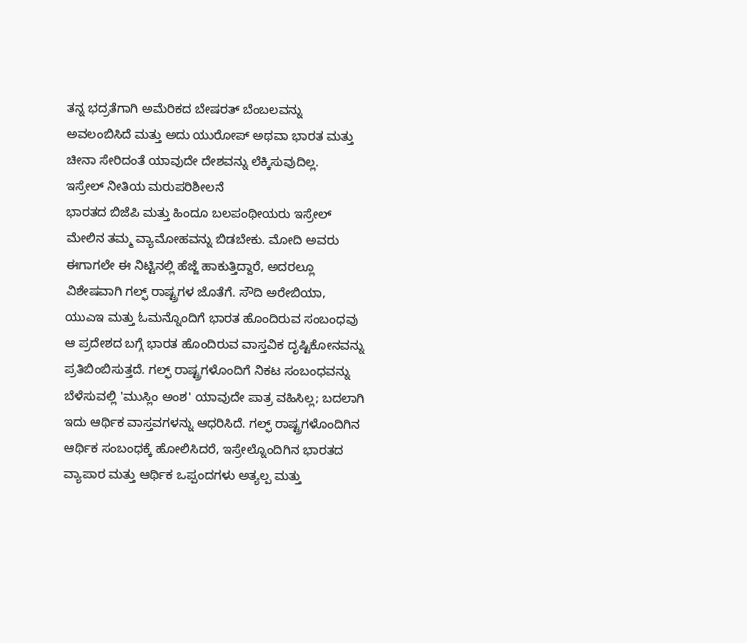ತನ್ನ ಭದ್ರತೆಗಾಗಿ ಅಮೆರಿಕದ ಬೇಷರತ್ ಬೆಂಬಲವನ್ನು ಅವಲಂಬಿಸಿದೆ ಮತ್ತು ಅದು ಯುರೋಪ್ ಅಥವಾ ಭಾರತ ಮತ್ತು ಚೀನಾ ಸೇರಿದಂತೆ ಯಾವುದೇ ದೇಶವನ್ನು ಲೆಕ್ಕಿಸುವುದಿಲ್ಲ.
ಇಸ್ರೇಲ್ ನೀತಿಯ ಮರುಪರಿಶೀಲನೆ
ಭಾರತದ ಬಿಜೆಪಿ ಮತ್ತು ಹಿಂದೂ ಬಲಪಂಥೀಯರು ಇಸ್ರೇಲ್ ಮೇಲಿನ ತಮ್ಮ ವ್ಯಾಮೋಹವನ್ನು ಬಿಡಬೇಕು. ಮೋದಿ ಅವರು ಈಗಾಗಲೇ ಈ ನಿಟ್ಟಿನಲ್ಲಿ ಹೆಜ್ಜೆ ಹಾಕುತ್ತಿದ್ದಾರೆ, ಅದರಲ್ಲೂ ವಿಶೇಷವಾಗಿ ಗಲ್ಫ್ ರಾಷ್ಟ್ರಗಳ ಜೊತೆಗೆ. ಸೌದಿ ಅರೇಬಿಯಾ, ಯುಎಇ ಮತ್ತು ಓಮನ್ನೊಂದಿಗೆ ಭಾರತ ಹೊಂದಿರುವ ಸಂಬಂಧವು ಆ ಪ್ರದೇಶದ ಬಗ್ಗೆ ಭಾರತ ಹೊಂದಿರುವ ವಾಸ್ತವಿಕ ದೃಷ್ಟಿಕೋನವನ್ನು ಪ್ರತಿಬಿಂಬಿಸುತ್ತದೆ. ಗಲ್ಫ್ ರಾಷ್ಟ್ರಗಳೊಂದಿಗೆ ನಿಕಟ ಸಂಬಂಧವನ್ನು ಬೆಳೆಸುವಲ್ಲಿ 'ಮುಸ್ಲಿಂ ಅಂಶ' ಯಾವುದೇ ಪಾತ್ರ ವಹಿಸಿಲ್ಲ; ಬದಲಾಗಿ ಇದು ಆರ್ಥಿಕ ವಾಸ್ತವಗಳನ್ನು ಆಧರಿಸಿದೆ. ಗಲ್ಫ್ ರಾಷ್ಟ್ರಗಳೊಂದಿಗಿನ ಆರ್ಥಿಕ ಸಂಬಂಧಕ್ಕೆ ಹೋಲಿಸಿದರೆ, ಇಸ್ರೇಲ್ನೊಂದಿಗಿನ ಭಾರತದ ವ್ಯಾಪಾರ ಮತ್ತು ಆರ್ಥಿಕ ಒಪ್ಪಂದಗಳು ಅತ್ಯಲ್ಪ ಮತ್ತು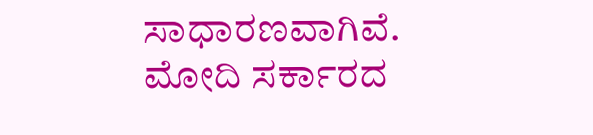ಸಾಧಾರಣವಾಗಿವೆ.
ಮೋದಿ ಸರ್ಕಾರದ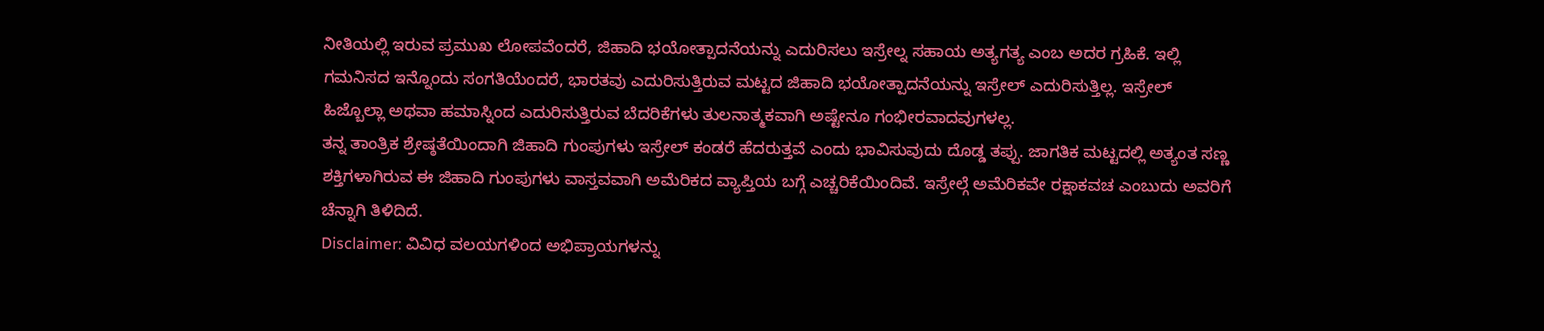ನೀತಿಯಲ್ಲಿ ಇರುವ ಪ್ರಮುಖ ಲೋಪವೆಂದರೆ, ಜಿಹಾದಿ ಭಯೋತ್ಪಾದನೆಯನ್ನು ಎದುರಿಸಲು ಇಸ್ರೇಲ್ನ ಸಹಾಯ ಅತ್ಯಗತ್ಯ ಎಂಬ ಅದರ ಗ್ರಹಿಕೆ. ಇಲ್ಲಿ ಗಮನಿಸದ ಇನ್ನೊಂದು ಸಂಗತಿಯೆಂದರೆ, ಭಾರತವು ಎದುರಿಸುತ್ತಿರುವ ಮಟ್ಟದ ಜಿಹಾದಿ ಭಯೋತ್ಪಾದನೆಯನ್ನು ಇಸ್ರೇಲ್ ಎದುರಿಸುತ್ತಿಲ್ಲ. ಇಸ್ರೇಲ್ ಹಿಜ್ಬೊಲ್ಲಾ ಅಥವಾ ಹಮಾಸ್ನಿಂದ ಎದುರಿಸುತ್ತಿರುವ ಬೆದರಿಕೆಗಳು ತುಲನಾತ್ಮಕವಾಗಿ ಅಷ್ಟೇನೂ ಗಂಭೀರವಾದವುಗಳಲ್ಲ.
ತನ್ನ ತಾಂತ್ರಿಕ ಶ್ರೇಷ್ಠತೆಯಿಂದಾಗಿ ಜಿಹಾದಿ ಗುಂಪುಗಳು ಇಸ್ರೇಲ್ ಕಂಡರೆ ಹೆದರುತ್ತವೆ ಎಂದು ಭಾವಿಸುವುದು ದೊಡ್ಡ ತಪ್ಪು. ಜಾಗತಿಕ ಮಟ್ಟದಲ್ಲಿ ಅತ್ಯಂತ ಸಣ್ಣ ಶಕ್ತಿಗಳಾಗಿರುವ ಈ ಜಿಹಾದಿ ಗುಂಪುಗಳು ವಾಸ್ತವವಾಗಿ ಅಮೆರಿಕದ ವ್ಯಾಪ್ತಿಯ ಬಗ್ಗೆ ಎಚ್ಚರಿಕೆಯಿಂದಿವೆ. ಇಸ್ರೇಲ್ಗೆ ಅಮೆರಿಕವೇ ರಕ್ಷಾಕವಚ ಎಂಬುದು ಅವರಿಗೆ ಚೆನ್ನಾಗಿ ತಿಳಿದಿದೆ.
Disclaimer: ವಿವಿಧ ವಲಯಗಳಿಂದ ಅಭಿಪ್ರಾಯಗಳನ್ನು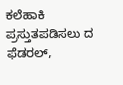ಕಲೆಹಾಕಿ ಪ್ರಸ್ತುತಪಡಿಸಲು ದ ಫೆಡರಲ್,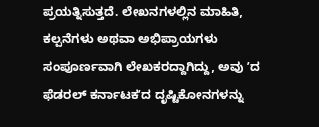ಪ್ರಯತ್ನಿಸುತ್ತದೆ. ಲೇಖನಗಳಲ್ಲಿನ ಮಾಹಿತಿ, ಕಲ್ಪನೆಗಳು ಅಥವಾ ಅಭಿಪ್ರಾಯಗಳು ಸಂಪೂರ್ಣವಾಗಿ ಲೇಖಕರದ್ದಾಗಿದ್ದು, ಅವು ʼದ ಫೆಡರಲ್ ಕರ್ನಾಟಕʼದ ದೃಷ್ಟಿಕೋನಗಳನ್ನು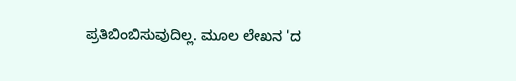ಪ್ರತಿಬಿಂಬಿಸುವುದಿಲ್ಲ. ಮೂಲ ಲೇಖನ 'ದ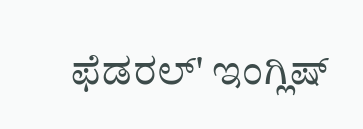ಫೆಡರಲ್' ಇಂಗ್ಲಿಷ್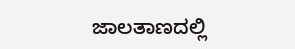ಜಾಲತಾಣದಲ್ಲಿ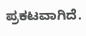ಪ್ರಕಟವಾಗಿದೆ.